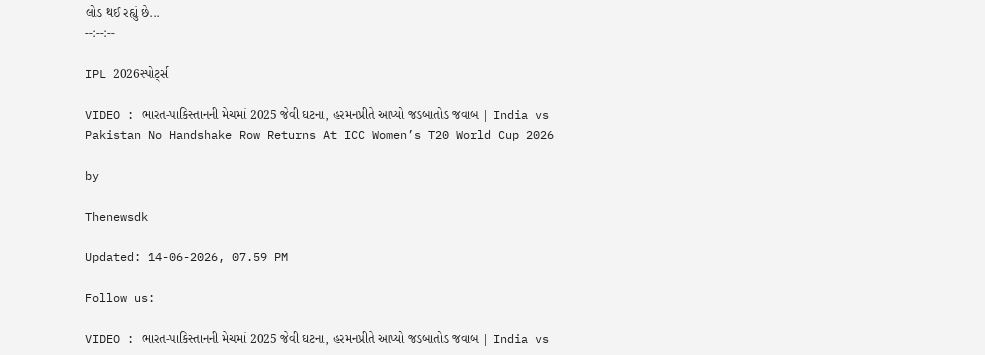લોડ થઈ રહ્યું છે...
--:--:--

IPL 2026સ્પોર્ટ્સ

VIDEO : ભારત-પાકિસ્તાનની મેચમાં 2025 જેવી ઘટના, હરમનપ્રીતે આપ્યો જડબાતોડ જવાબ | India vs Pakistan No Handshake Row Returns At ICC Women’s T20 World Cup 2026

by

Thenewsdk

Updated: 14-06-2026, 07.59 PM

Follow us:

VIDEO : ભારત-પાકિસ્તાનની મેચમાં 2025 જેવી ઘટના, હરમનપ્રીતે આપ્યો જડબાતોડ જવાબ | India vs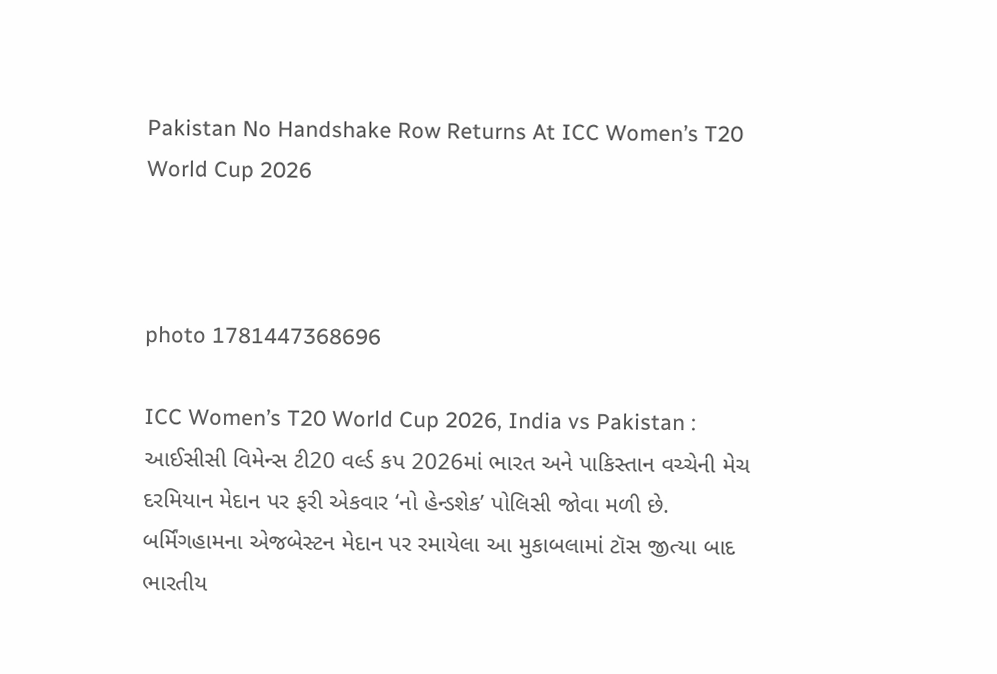Pakistan No Handshake Row Returns At ICC Women’s T20 World Cup 2026



photo 1781447368696

ICC Women’s T20 World Cup 2026, India vs Pakistan : આઈસીસી વિમેન્સ ટી20 વર્લ્ડ કપ 2026માં ભારત અને પાકિસ્તાન વચ્ચેની મેચ દરમિયાન મેદાન પર ફરી એકવાર ‘નો હેન્ડશેક’ પોલિસી જોવા મળી છે. બર્મિંગહામના એજબેસ્ટન મેદાન પર રમાયેલા આ મુકાબલામાં ટૉસ જીત્યા બાદ ભારતીય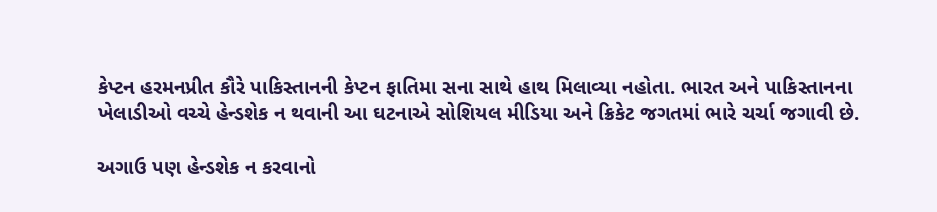કેપ્ટન હરમનપ્રીત કૌરે પાકિસ્તાનની કેપ્ટન ફાતિમા સના સાથે હાથ મિલાવ્યા નહોતા. ભારત અને પાકિસ્તાનના ખેલાડીઓ વચ્ચે હેન્ડશેક ન થવાની આ ઘટનાએ સોશિયલ મીડિયા અને ક્રિકેટ જગતમાં ભારે ચર્ચા જગાવી છે.

અગાઉ પણ હેન્ડશેક ન કરવાનો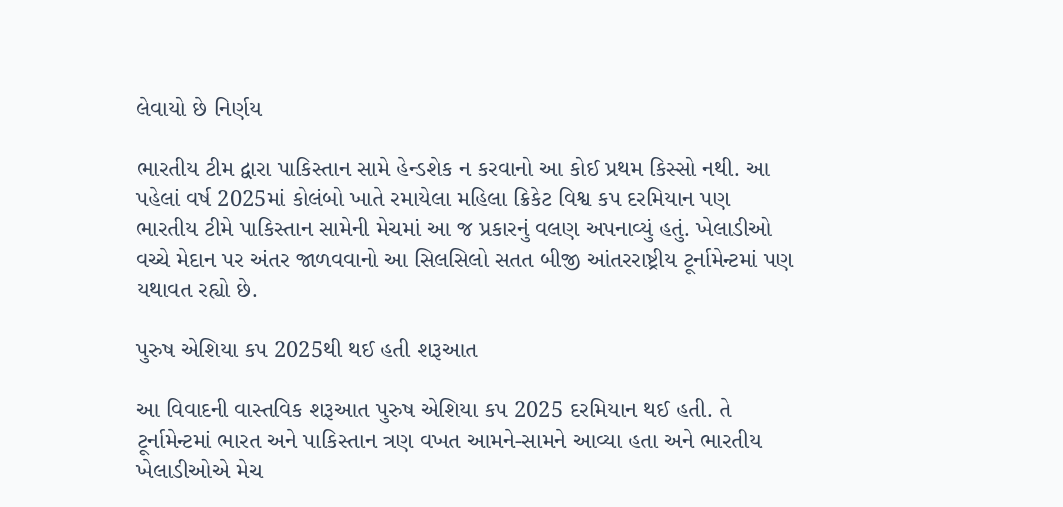લેવાયો છે નિર્ણય

ભારતીય ટીમ દ્વારા પાકિસ્તાન સામે હેન્ડશેક ન કરવાનો આ કોઈ પ્રથમ કિસ્સો નથી. આ પહેલાં વર્ષ 2025માં કોલંબો ખાતે રમાયેલા મહિલા ક્રિકેટ વિશ્વ કપ દરમિયાન પણ ભારતીય ટીમે પાકિસ્તાન સામેની મેચમાં આ જ પ્રકારનું વલણ અપનાવ્યું હતું. ખેલાડીઓ વચ્ચે મેદાન પર અંતર જાળવવાનો આ સિલસિલો સતત બીજી આંતરરાષ્ટ્રીય ટૂર્નામેન્ટમાં પણ યથાવત રહ્યો છે.

પુરુષ એશિયા કપ 2025થી થઈ હતી શરૂઆત

આ વિવાદની વાસ્તવિક શરૂઆત પુરુષ એશિયા કપ 2025 દરમિયાન થઈ હતી. તે ટૂર્નામેન્ટમાં ભારત અને પાકિસ્તાન ત્રણ વખત આમને-સામને આવ્યા હતા અને ભારતીય ખેલાડીઓએ મેચ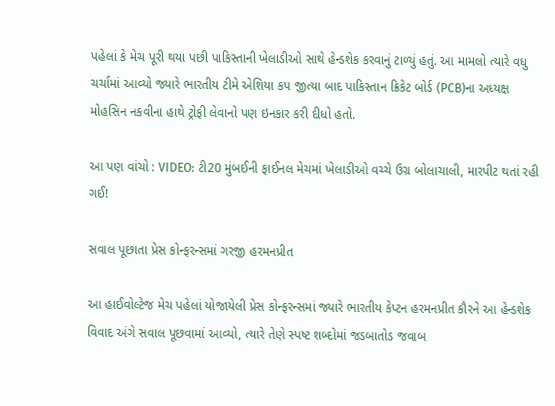પહેલાં કે મેચ પૂરી થયા પછી પાકિસ્તાની ખેલાડીઓ સાથે હેન્ડશેક કરવાનું ટાળ્યું હતું. આ મામલો ત્યારે વધુ ચર્ચામાં આવ્યો જ્યારે ભારતીય ટીમે એશિયા કપ જીત્યા બાદ પાકિસ્તાન ક્રિકેટ બોર્ડ (PCB)ના અધ્યક્ષ મોહસિન નકવીના હાથે ટ્રોફી લેવાનો પણ ઇનકાર કરી દીધો હતો.

આ પણ વાંચો : VIDEO: ટી20 મુંબઈની ફાઈનલ મેચમાં ખેલાડીઓ વચ્ચે ઉગ્ર બોલાચાલી, મારપીટ થતાં રહી ગઈ!

સવાલ પૂછાતા પ્રેસ કોન્ફરન્સમાં ગરજી હરમનપ્રીત

આ હાઈવોલ્ટેજ મેચ પહેલાં યોજાયેલી પ્રેસ કોન્ફરન્સમાં જ્યારે ભારતીય કેપ્ટન હરમનપ્રીત કૌરને આ હેન્ડશેક વિવાદ અંગે સવાલ પૂછવામાં આવ્યો, ત્યારે તેણે સ્પષ્ટ શબ્દોમાં જડબાતોડ જવાબ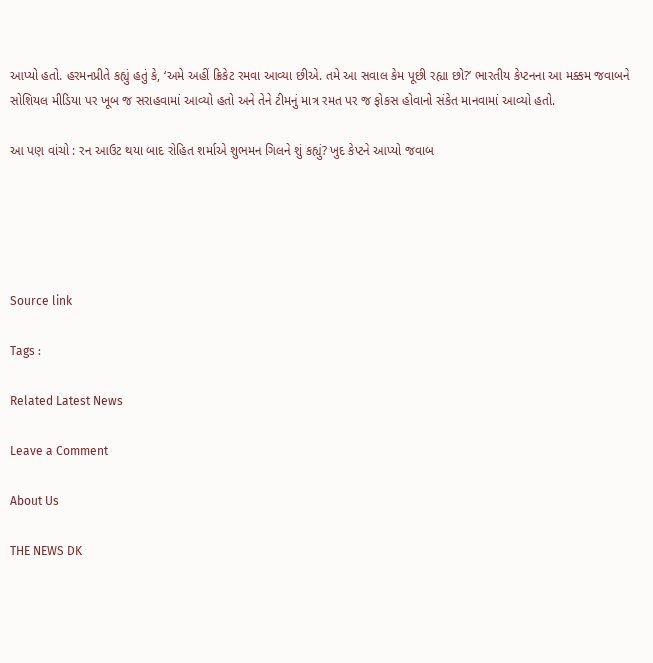આપ્યો હતો. હરમનપ્રીતે કહ્યું હતું કે, ‘અમે અહીં ક્રિકેટ રમવા આવ્યા છીએ. તમે આ સવાલ કેમ પૂછી રહ્યા છો?’ ભારતીય કેપ્ટનના આ મક્કમ જવાબને સોશિયલ મીડિયા પર ખૂબ જ સરાહવામાં આવ્યો હતો અને તેને ટીમનું માત્ર રમત પર જ ફોકસ હોવાનો સંકેત માનવામાં આવ્યો હતો.

આ પણ વાંચો : રન આઉટ થયા બાદ રોહિત શર્માએ શુભમન ગિલને શું કહ્યું? ખુદ કેપ્ટને આપ્યો જવાબ





Source link

Tags :

Related Latest News

Leave a Comment

About Us

THE NEWS DK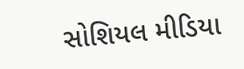સોશિયલ મીડિયા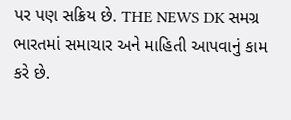પર પણ સક્રિય છે. THE NEWS DK સમગ્ર ભારતમાં સમાચાર અને માહિતી આપવાનું કામ કરે છે.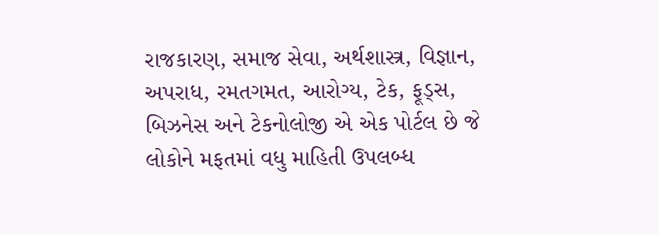રાજકારણ, સમાજ સેવા, અર્થશાસ્ત્ર, વિજ્ઞાન, અપરાધ, રમતગમત, આરોગ્ય, ટેક, ફૂડ્સ, બિઝનેસ અને ટેકનોલોજી એ એક પોર્ટલ છે જે લોકોને મફતમાં વધુ માહિતી ઉપલબ્ધ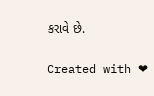કરાવે છે.

Created with ❤